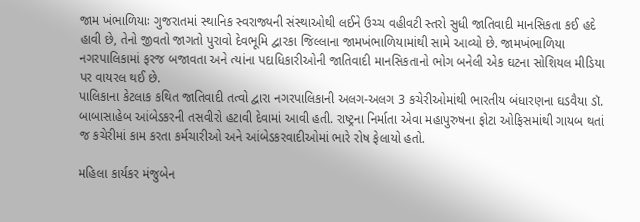જામ ખંભાળિયાઃ ગુજરાતમાં સ્થાનિક સ્વરાજ્યની સંસ્થાઓથી લઈને ઉચ્ચ વહીવટી સ્તરો સુધી જાતિવાદી માનસિકતા કઈ હદે હાવી છે, તેનો જીવતો જાગતો પુરાવો દેવભૂમિ દ્વારકા જિલ્લાના જામખંભાળિયામાંથી સામે આવ્યો છે. જામખંભાળિયા નગરપાલિકામાં ફરજ બજાવતા અને ત્યાંના પદાધિકારીઓની જાતિવાદી માનસિકતાનો ભોગ બનેલી એક ઘટના સોશિયલ મીડિયા પર વાયરલ થઈ છે.
પાલિકાના કેટલાક કથિત જાતિવાદી તત્વો દ્વારા નગરપાલિકાની અલગ-અલગ 3 કચેરીઓમાંથી ભારતીય બંધારણના ઘડવૈયા ડૉ. બાબાસાહેબ આંબેડકરની તસવીરો હટાવી દેવામાં આવી હતી. રાષ્ટ્રના નિર્માતા એવા મહાપુરુષના ફોટા ઓફિસમાંથી ગાયબ થતાં જ કચેરીમાં કામ કરતા કર્મચારીઓ અને આંબેડકરવાદીઓમાં ભારે રોષ ફેલાયો હતો.

મહિલા કાર્યકર મંજુબેન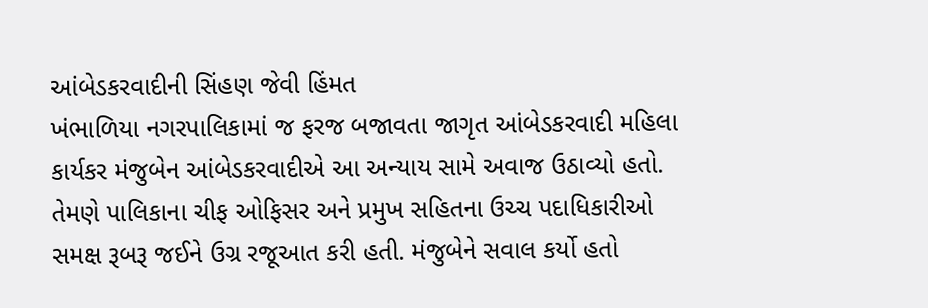આંબેડકરવાદીની સિંહણ જેવી હિંમત
ખંભાળિયા નગરપાલિકામાં જ ફરજ બજાવતા જાગૃત આંબેડકરવાદી મહિલા કાર્યકર મંજુબેન આંબેડકરવાદીએ આ અન્યાય સામે અવાજ ઉઠાવ્યો હતો. તેમણે પાલિકાના ચીફ ઓફિસર અને પ્રમુખ સહિતના ઉચ્ચ પદાધિકારીઓ સમક્ષ રૂબરૂ જઈને ઉગ્ર રજૂઆત કરી હતી. મંજુબેને સવાલ કર્યો હતો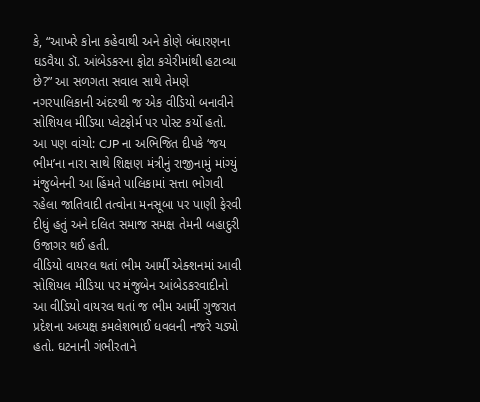કે, “આખરે કોના કહેવાથી અને કોણે બંધારણના ઘડવૈયા ડૉ. આંબેડકરના ફોટા કચેરીમાંથી હટાવ્યા છે?” આ સળગતા સવાલ સાથે તેમણે નગરપાલિકાની અંદરથી જ એક વીડિયો બનાવીને સોશિયલ મીડિયા પ્લેટફોર્મ પર પોસ્ટ કર્યો હતો.
આ પણ વાંચો: CJP ના અભિજિત દીપકે ‘જય ભીમ’ના નારા સાથે શિક્ષણ મંત્રીનું રાજીનામું માંગ્યું
મંજુબેનની આ હિંમતે પાલિકામાં સત્તા ભોગવી રહેલા જાતિવાદી તત્વોના મનસૂબા પર પાણી ફેરવી દીધું હતું અને દલિત સમાજ સમક્ષ તેમની બહાદુરી ઉજાગર થઈ હતી.
વીડિયો વાયરલ થતાં ભીમ આર્મી એક્શનમાં આવી
સોશિયલ મીડિયા પર મંજુબેન આંબેડકરવાદીનો આ વીડિયો વાયરલ થતાં જ ભીમ આર્મી ગુજરાત પ્રદેશના અધ્યક્ષ કમલેશભાઈ ધવલની નજરે ચડ્યો હતો. ઘટનાની ગંભીરતાને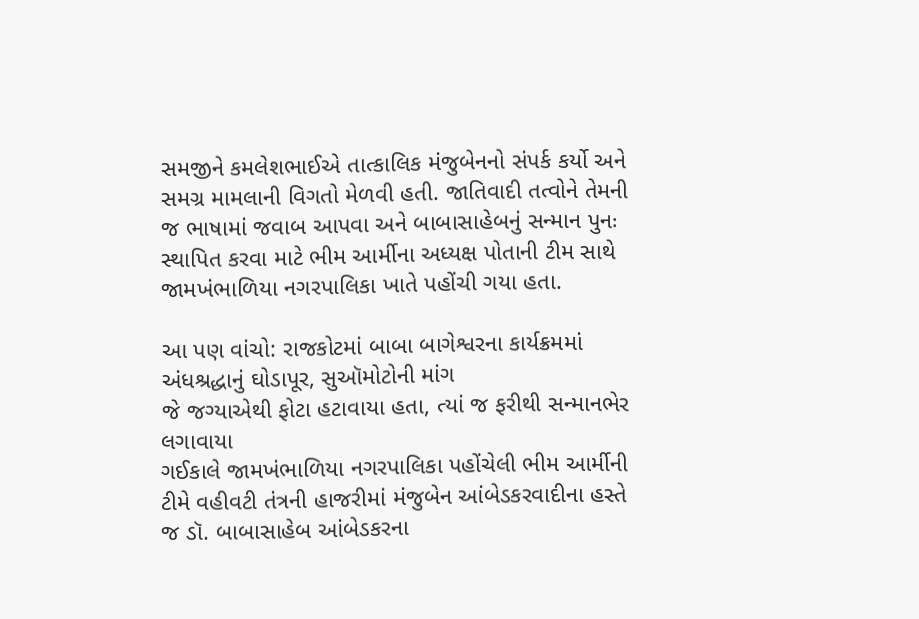સમજીને કમલેશભાઈએ તાત્કાલિક મંજુબેનનો સંપર્ક કર્યો અને સમગ્ર મામલાની વિગતો મેળવી હતી. જાતિવાદી તત્વોને તેમની જ ભાષામાં જવાબ આપવા અને બાબાસાહેબનું સન્માન પુનઃ સ્થાપિત કરવા માટે ભીમ આર્મીના અધ્યક્ષ પોતાની ટીમ સાથે જામખંભાળિયા નગરપાલિકા ખાતે પહોંચી ગયા હતા.

આ પણ વાંચો: રાજકોટમાં બાબા બાગેશ્વરના કાર્યક્રમમાં અંધશ્રદ્ધાનું ઘોડાપૂર, સુઑમોટોની માંગ
જે જગ્યાએથી ફોટા હટાવાયા હતા, ત્યાં જ ફરીથી સન્માનભેર લગાવાયા
ગઈકાલે જામખંભાળિયા નગરપાલિકા પહોંચેલી ભીમ આર્મીની ટીમે વહીવટી તંત્રની હાજરીમાં મંજુબેન આંબેડકરવાદીના હસ્તે જ ડૉ. બાબાસાહેબ આંબેડકરના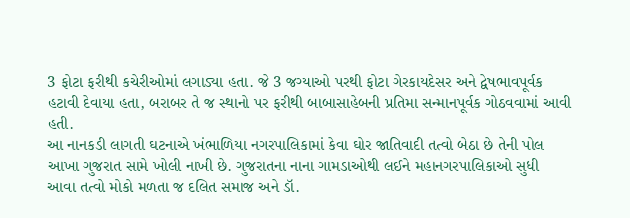3 ફોટા ફરીથી કચેરીઓમાં લગાડ્યા હતા. જે 3 જગ્યાઓ પરથી ફોટા ગેરકાયદેસર અને દ્વેષભાવપૂર્વક હટાવી દેવાયા હતા, બરાબર તે જ સ્થાનો પર ફરીથી બાબાસાહેબની પ્રતિમા સન્માનપૂર્વક ગોઠવવામાં આવી હતી.
આ નાનકડી લાગતી ઘટનાએ ખંભાળિયા નગરપાલિકામાં કેવા ઘોર જાતિવાદી તત્વો બેઠા છે તેની પોલ આખા ગુજરાત સામે ખોલી નાખી છે. ગુજરાતના નાના ગામડાઓથી લઈને મહાનગરપાલિકાઓ સુધી આવા તત્વો મોકો મળતા જ દલિત સમાજ અને ડૉ.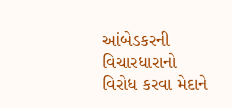આંબેડકરની વિચારધારાનો વિરોધ કરવા મેદાને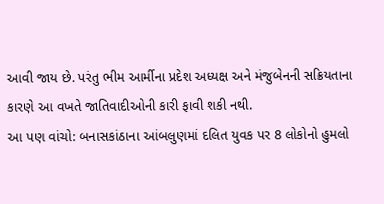આવી જાય છે. પરંતુ ભીમ આર્મીના પ્રદેશ અધ્યક્ષ અને મંજુબેનની સક્રિયતાના કારણે આ વખતે જાતિવાદીઓની કારી ફાવી શકી નથી.
આ પણ વાંચો: બનાસકાંઠાના આંબલુણમાં દલિત યુવક પર 8 લોકોનો હુમલો